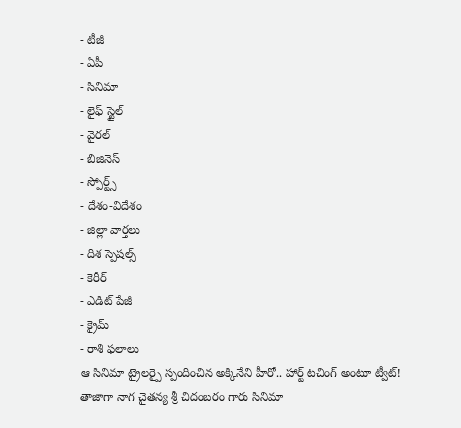- టీజీ
- ఏపీ
- సినిమా
- లైఫ్ స్టైల్
- వైరల్
- బిజినెస్
- స్పోర్ట్స్
- దేశం-విదేశం
- జిల్లా వార్తలు
- దిశ స్పెషల్స్
- కెరీర్
- ఎడిట్ పేజీ
- క్రైమ్
- రాశి ఫలాలు
ఆ సినిమా ట్రైలర్పై స్పందించిన అక్కినేని హీరో.. హార్ట్ టచింగ్ అంటూ ట్వీట్!
తాజాగా నాగ చైతన్య శ్రీ చిదంబరం గారు సినిమా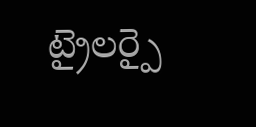ట్రైలర్పై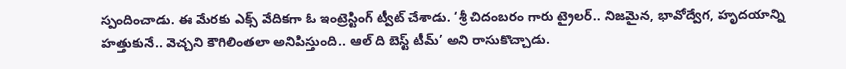స్పందించాడు. ఈ మేరకు ఎక్స్ వేదికగా ఓ ఇంట్రెస్టింగ్ ట్వీట్ చేశాడు. ‘శ్రీ చిదంబరం గారు ట్రైలర్.. నిజమైన, భావోద్వేగ, హృదయాన్ని హత్తుకునే.. వెచ్చని కౌగిలింతలా అనిపిస్తుంది.. ఆల్ ది బెస్ట్ టీమ్’ అని రాసుకొచ్చాడు.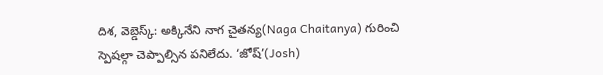దిశ, వెబ్డెస్క్: అక్కినేని నాగ చైతన్య(Naga Chaitanya) గురించి స్పెషల్గా చెప్పాల్సిన పనిలేదు. ‘జోష్’(Josh)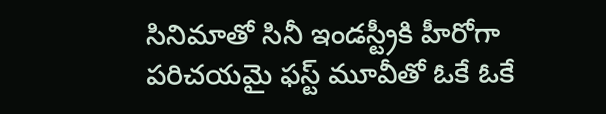సినిమాతో సినీ ఇండస్ట్రీకి హీరోగా పరిచయమై ఫస్ట్ మూవీతో ఓకే ఓకే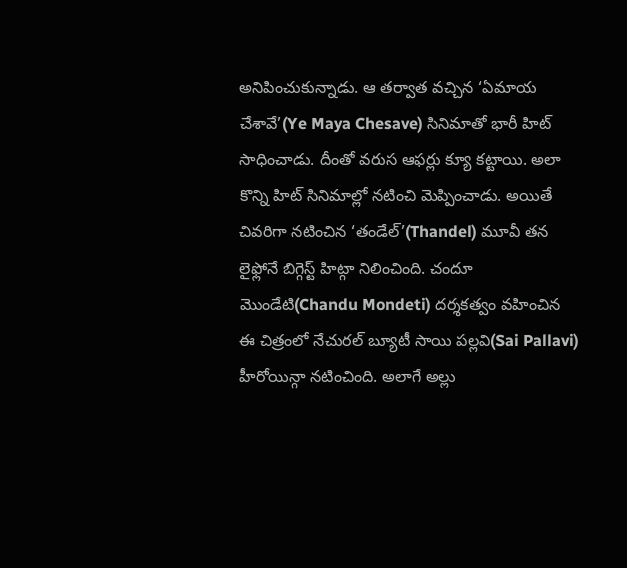అనిపించుకున్నాడు. ఆ తర్వాత వచ్చిన ‘ఏమాయ చేశావే’(Ye Maya Chesave) సినిమాతో భారీ హిట్ సాధించాడు. దీంతో వరుస ఆఫర్లు క్యూ కట్టాయి. అలా కొన్ని హిట్ సినిమాల్లో నటించి మెప్పించాడు. అయితే చివరిగా నటించిన ‘తండేల్’(Thandel) మూవీ తన లైఫ్లోనే బిగ్గెస్ట్ హిట్గా నిలించింది. చందూ మొండేటి(Chandu Mondeti) దర్శకత్వం వహించిన ఈ చిత్రంలో నేచురల్ బ్యూటీ సాయి పల్లవి(Sai Pallavi) హీరోయిన్గా నటించింది. అలాగే అల్లు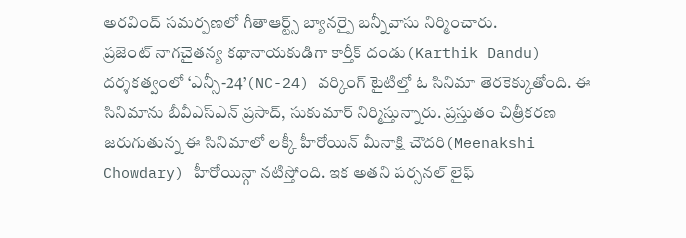అరవింద్ సమర్పణలో గీతాఆర్ట్స్ బ్యానర్పై బన్నీవాసు నిర్మించారు.
ప్రజెంట్ నాగచైతన్య కథానాయకుడిగా కార్తీక్ దండు(Karthik Dandu) దర్శకత్వంలో ‘ఎన్సీ-24’(NC-24) వర్కింగ్ టైటిల్తో ఓ సినిమా తెరకెక్కుతోంది. ఈ సినిమాను బీవీఎస్ఎన్ ప్రసాద్, సుకుమార్ నిర్మిస్తున్నారు. ప్రస్తుతం చిత్రీకరణ జరుగుతున్న ఈ సినిమాలో లక్కీ హీరోయిన్ మీనాక్షి చౌదరి(Meenakshi Chowdary) హీరోయిన్గా నటిస్తోంది. ఇక అతని పర్సనల్ లైఫ్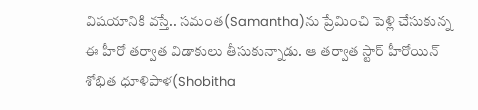విషయానికి వస్తే.. సమంత(Samantha)ను ప్రేమించి పెళ్లి చేసుకున్న ఈ హీరో తర్వాత విడాకులు తీసుకున్నాడు. ఆ తర్వాత స్టార్ హీరోయిన్ శోభిత ధూళిపాళ(Shobitha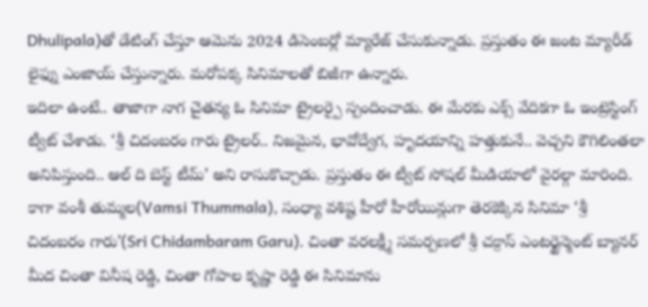Dhulipala)తో డేటింగ్ చేస్తూ ఆమెను 2024 డిసెంబర్లో మ్యారేజ్ చేసుకున్నాడు. ప్రస్తుతం ఈ జంట మ్యారీడ్ లైఫ్ను ఎంజాయ్ చేస్తున్నారు. మరోపక్క సినిమాలతో బిజీగా ఉన్నారు.
ఇదిలా ఉంటే.. తాజాగా నాగ చైతన్య ఓ సినిమా ట్రైలర్పై స్పందించాడు. ఈ మేరకు ఎక్స్ వేదికగా ఓ ఇంట్రెస్టింగ్ ట్వీట్ చేశాడు. ‘శ్రీ చిదంబరం గారు ట్రైలర్.. నిజమైన, భావోద్వేగ, హృదయాన్ని హత్తుకునే.. వెచ్చని కౌగిలింతలా అనిపిస్తుంది.. ఆల్ ది బెస్ట్ టీమ్’ అని రాసుకొచ్చాడు. ప్రస్తుతం ఈ ట్వీట్ సోషల్ మీడియాలో వైరల్గా మారింది. కాగా వంశీ తుమ్మల(Vamsi Thummala), సంధ్యా వశిష్ట హీరో హీరోయిన్లుగా తెరకెక్కిన సినిమా ‘శ్రీ చిదంబరం గారు’(Sri Chidambaram Garu). చింతా వరలక్ష్మీ సమర్పణలో శ్రీ చక్రాస్ ఎంటర్టైన్మెంట్ బ్యానర్ మీద చింతా వినీష రెడ్డి, చింతా గోపాల కృష్ణా రెడ్డి ఈ సినిమాను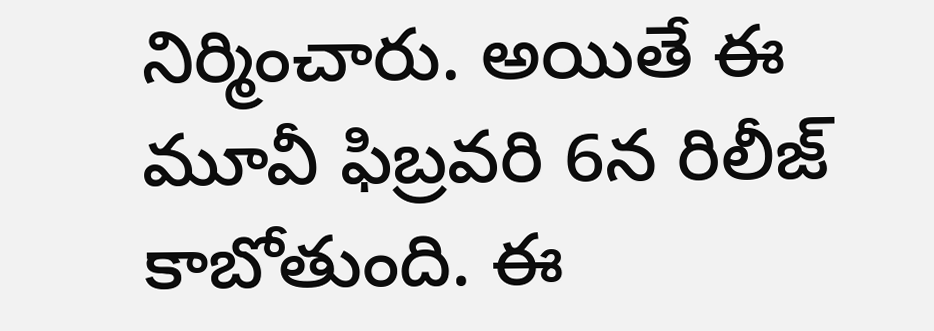నిర్మించారు. అయితే ఈ మూవీ ఫిబ్రవరి 6న రిలీజ్ కాబోతుంది. ఈ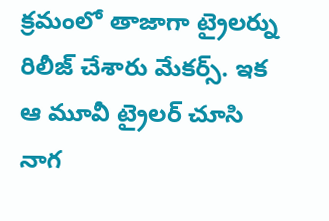క్రమంలో తాజాగా ట్రైలర్ను రిలీజ్ చేశారు మేకర్స్. ఇక ఆ మూవీ ట్రైలర్ చూసి నాగ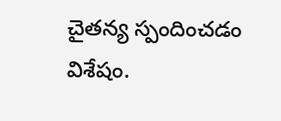చైతన్య స్పందించడం విశేషం.